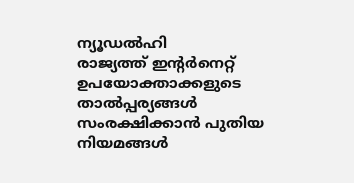ന്യൂഡൽഹി
രാജ്യത്ത് ഇന്റർനെറ്റ് ഉപയോക്താക്കളുടെ താൽപ്പര്യങ്ങൾ സംരക്ഷിക്കാൻ പുതിയ നിയമങ്ങൾ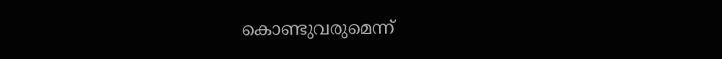കൊണ്ടുവരുമെന്ന്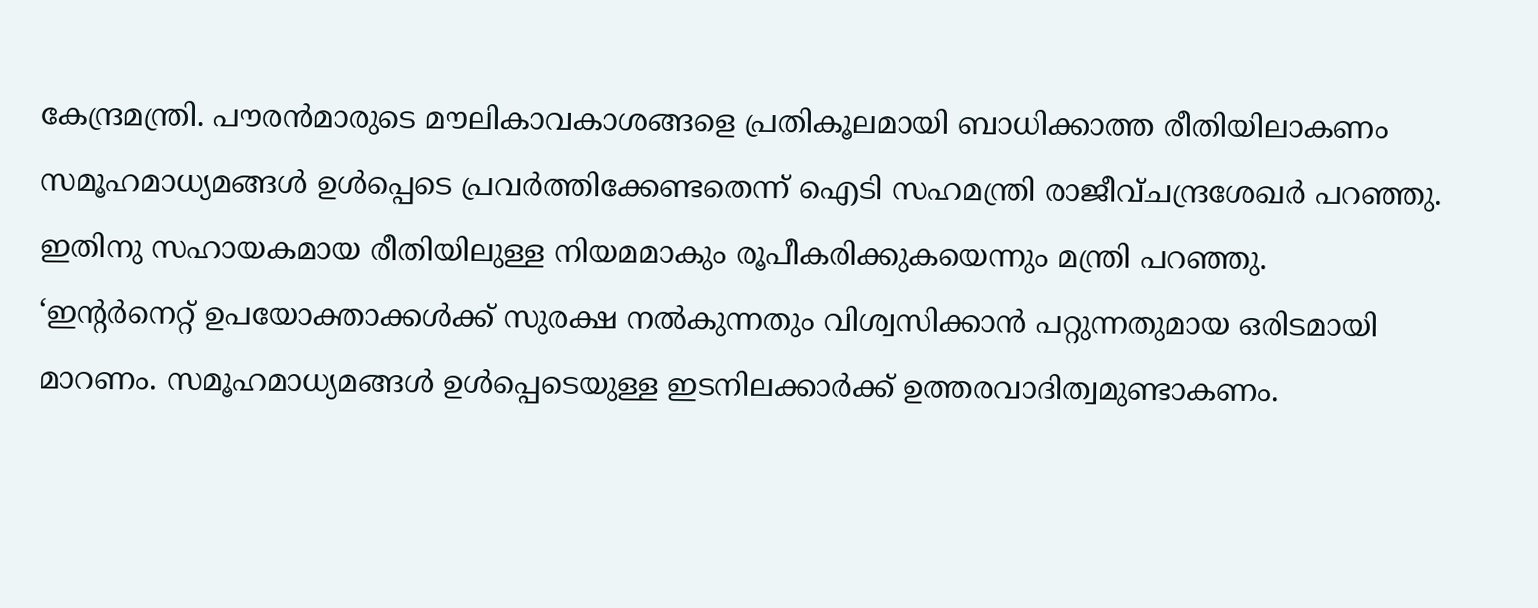കേന്ദ്രമന്ത്രി. പൗരൻമാരുടെ മൗലികാവകാശങ്ങളെ പ്രതികൂലമായി ബാധിക്കാത്ത രീതിയിലാകണം സമൂഹമാധ്യമങ്ങൾ ഉൾപ്പെടെ പ്രവർത്തിക്കേണ്ടതെന്ന് ഐടി സഹമന്ത്രി രാജീവ്ചന്ദ്രശേഖർ പറഞ്ഞു. ഇതിനു സഹായകമായ രീതിയിലുള്ള നിയമമാകും രൂപീകരിക്കുകയെന്നും മന്ത്രി പറഞ്ഞു.
‘ഇന്റർനെറ്റ് ഉപയോക്താക്കൾക്ക് സുരക്ഷ നൽകുന്നതും വിശ്വസിക്കാൻ പറ്റുന്നതുമായ ഒരിടമായി മാറണം. സമൂഹമാധ്യമങ്ങൾ ഉൾപ്പെടെയുള്ള ഇടനിലക്കാർക്ക് ഉത്തരവാദിത്വമുണ്ടാകണം.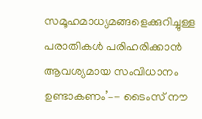സമൂഹമാധ്യമങ്ങളെക്കുറിച്ചുള്ള പരാതികൾ പരിഹരിക്കാൻ ആവശ്യമായ സംവിധാനം ഉണ്ടാകണം’–- ടൈംസ് നൗ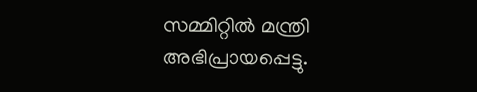സമ്മിറ്റിൽ മന്ത്രി അഭിപ്രായപ്പെട്ടു.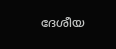ദേശീയ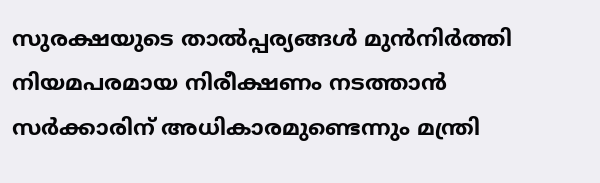സുരക്ഷയുടെ താൽപ്പര്യങ്ങൾ മുൻനിർത്തി നിയമപരമായ നിരീക്ഷണം നടത്താൻ സർക്കാരിന് അധികാരമുണ്ടെന്നും മന്ത്രി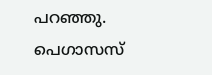പറഞ്ഞു. പെഗാസസ്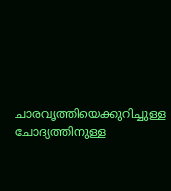ചാരവൃത്തിയെക്കുറിച്ചുള്ള ചോദ്യത്തിനുള്ള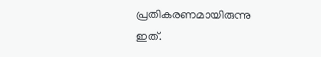പ്രതികരണമായിരുന്നു ഇത്.